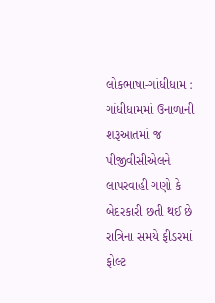લોકભાષા-ગાંધીધામ :
ગાંધીધામમાં ઉનાળાની શરૂઆતમાં જ પીજીવીસીએલને લાપરવાહી ગણો કે બેદરકારી છતી થઈ છે રાત્રિના સમયે ફીડરમાં ફોલ્ટ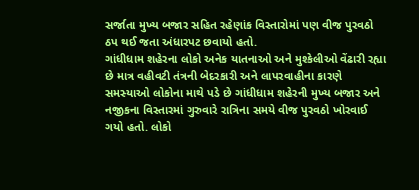સર્જાતા મુખ્ય બજાર સહિત રહેણાંક વિસ્તારોમાં પણ વીજ પુરવઠો ઠપ થઈ જતા અંધારપટ છવાયો હતો.
ગાંધીધામ શહેરના લોકો અનેક યાતનાઓ અને મુશ્કેલીઓ વેંઢારી રહ્યા છે માત્ર વહીવટી તંત્રની બેદરકારી અને લાપરવાહીના કારણે સમસ્યાઓ લોકોના માથે પડે છે ગાંધીધામ શહેરની મુખ્ય બજાર અને નજીકના વિસ્તારમાં ગુરુવારે રાત્રિના સમયે વીજ પુરવઠો ખોરવાઈ ગયો હતો. લોકો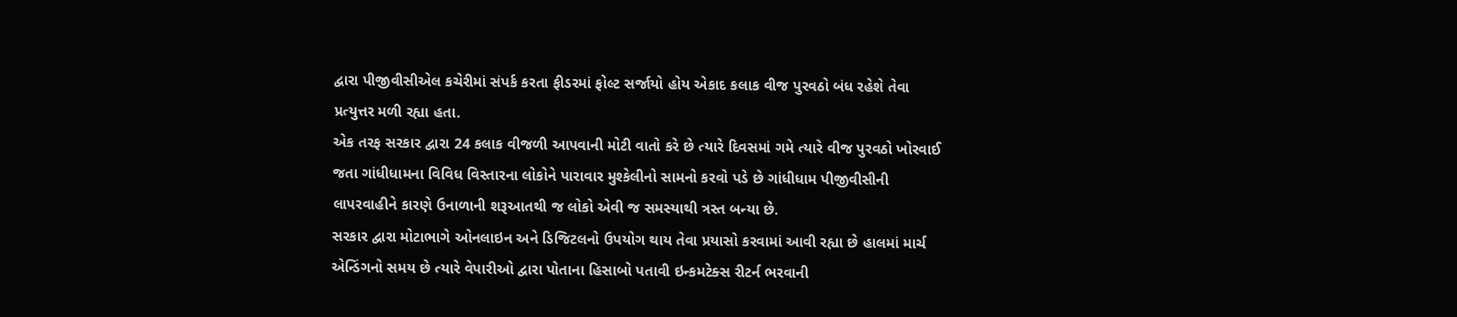દ્વારા પીજીવીસીએલ કચેરીમાં સંપર્ક કરતા ફીડરમાં ફોલ્ટ સર્જાયો હોય એકાદ કલાક વીજ પુરવઠો બંધ રહેશે તેવા પ્રત્યુત્તર મળી રહ્યા હતા.
એક તરફ સરકાર દ્વારા 24 કલાક વીજળી આપવાની મોટી વાતો કરે છે ત્યારે દિવસમાં ગમે ત્યારે વીજ પુરવઠો ખોરવાઈ જતા ગાંધીધામના વિવિધ વિસ્તારના લોકોને પારાવાર મુશ્કેલીનો સામનો કરવો પડે છે ગાંધીધામ પીજીવીસીની લાપરવાહીને કારણે ઉનાળાની શરૂઆતથી જ લોકો એવી જ સમસ્યાથી ત્રસ્ત બન્યા છે.
સરકાર દ્વારા મોટાભાગે ઓનલાઇન અને ડિજિટલનો ઉપયોગ થાય તેવા પ્રયાસો કરવામાં આવી રહ્યા છે હાલમાં માર્ચ એન્ડિંગનો સમય છે ત્યારે વેપારીઓ દ્વારા પોતાના હિસાબો પતાવી ઇન્કમટેક્સ રીટર્ન ભરવાની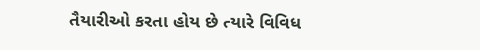તૈયારીઓ કરતા હોય છે ત્યારે વિવિધ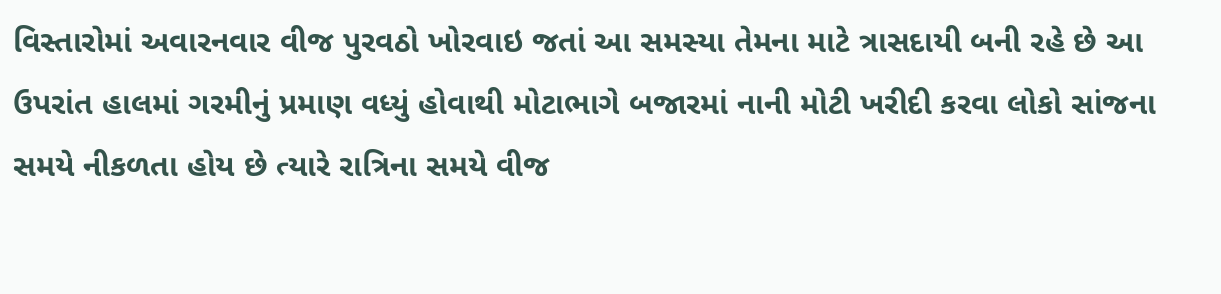વિસ્તારોમાં અવારનવાર વીજ પુરવઠો ખોરવાઇ જતાં આ સમસ્યા તેમના માટે ત્રાસદાયી બની રહે છે આ ઉપરાંત હાલમાં ગરમીનું પ્રમાણ વધ્યું હોવાથી મોટાભાગે બજારમાં નાની મોટી ખરીદી કરવા લોકો સાંજના સમયે નીકળતા હોય છે ત્યારે રાત્રિના સમયે વીજ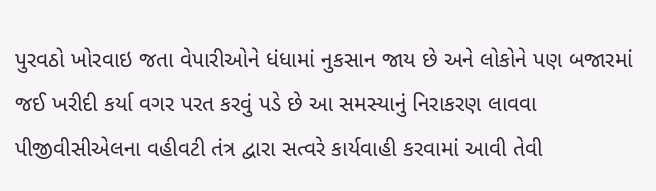પુરવઠો ખોરવાઇ જતા વેપારીઓને ધંધામાં નુકસાન જાય છે અને લોકોને પણ બજારમાં જઈ ખરીદી કર્યા વગર પરત કરવું પડે છે આ સમસ્યાનું નિરાકરણ લાવવા પીજીવીસીએલના વહીવટી તંત્ર દ્વારા સત્વરે કાર્યવાહી કરવામાં આવી તેવી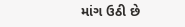માંગ ઉઠી છે